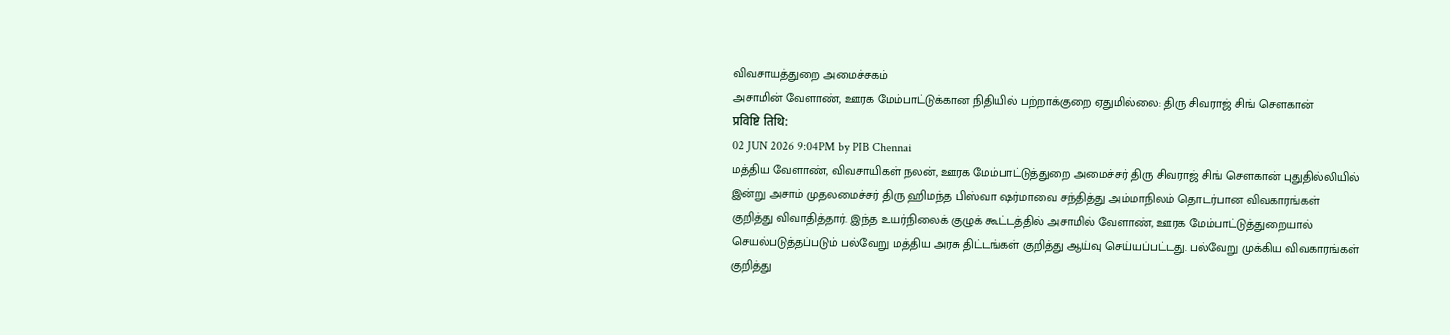விவசாயத்துறை அமைச்சகம்
அசாமின் வேளாண், ஊரக மேம்பாட்டுக்கான நிதியில் பற்றாக்குறை ஏதுமில்லை: திரு சிவராஜ் சிங் சௌகான்
प्रविष्टि तिथि:
02 JUN 2026 9:04PM by PIB Chennai
மத்திய வேளாண், விவசாயிகள் நலன், ஊரக மேம்பாட்டுத்துறை அமைச்சர் திரு சிவராஜ் சிங் சௌகான் புதுதில்லியில் இன்று அசாம் முதலமைச்சர் திரு ஹிமந்த பிஸ்வா ஷர்மாவை சந்தித்து அம்மாநிலம் தொடர்பான விவகாரங்கள் குறித்து விவாதித்தார். இந்த உயர்நிலைக் குழுக் கூட்டத்தில் அசாமில் வேளாண், ஊரக மேம்பாட்டுத்துறையால் செயல்படுத்தப்படும் பல்வேறு மத்திய அரசு திட்டங்கள் குறித்து ஆய்வு செய்யப்பட்டது. பல்வேறு முக்கிய விவகாரங்கள் குறித்து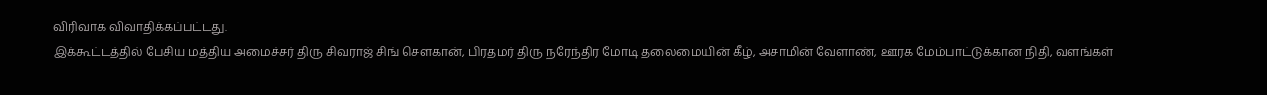விரிவாக விவாதிக்கப்பட்டது.
இக்கூட்டத்தில் பேசிய மத்திய அமைச்சர் திரு சிவராஜ் சிங் சௌகான், பிரதமர் திரு நரேந்திர மோடி தலைமையின் கீழ், அசாமின் வேளாண், ஊரக மேம்பாட்டுக்கான நிதி, வளங்கள்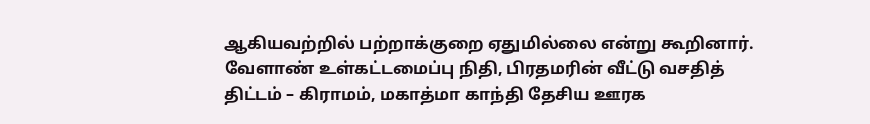ஆகியவற்றில் பற்றாக்குறை ஏதுமில்லை என்று கூறினார். வேளாண் உள்கட்டமைப்பு நிதி, பிரதமரின் வீட்டு வசதித் திட்டம் – கிராமம், மகாத்மா காந்தி தேசிய ஊரக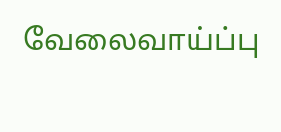வேலைவாய்ப்பு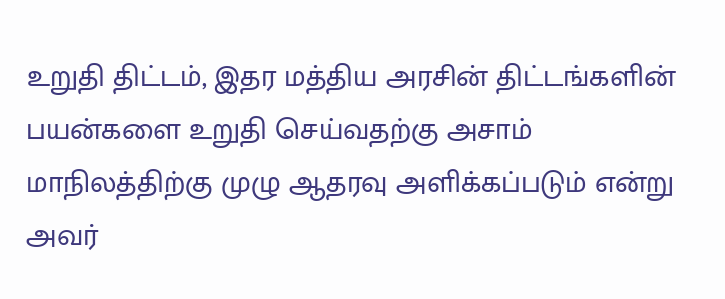உறுதி திட்டம், இதர மத்திய அரசின் திட்டங்களின் பயன்களை உறுதி செய்வதற்கு அசாம் மாநிலத்திற்கு முழு ஆதரவு அளிக்கப்படும் என்று அவர்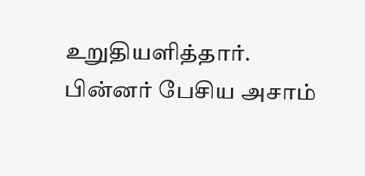உறுதியளித்தார்.
பின்னர் பேசிய அசாம்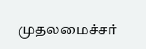முதலமைச்சர்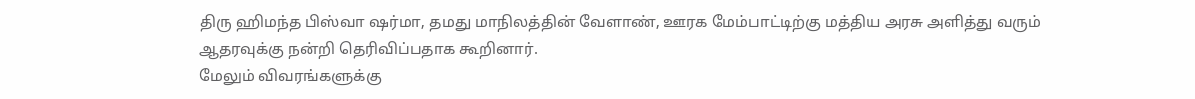திரு ஹிமந்த பிஸ்வா ஷர்மா, தமது மாநிலத்தின் வேளாண், ஊரக மேம்பாட்டிற்கு மத்திய அரசு அளித்து வரும் ஆதரவுக்கு நன்றி தெரிவிப்பதாக கூறினார்.
மேலும் விவரங்களுக்கு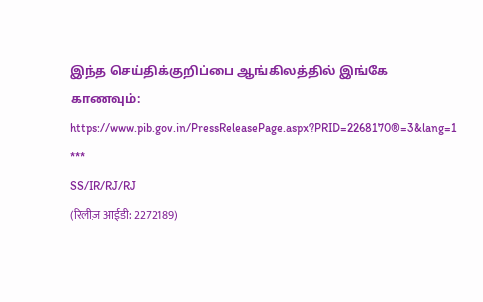இந்த செய்திக்குறிப்பை ஆங்கிலத்தில் இங்கே காணவும்: https://www.pib.gov.in/PressReleasePage.aspx?PRID=2268170®=3&lang=1
***
SS/IR/RJ/RJ
(रिलीज़ आईडी: 2272189)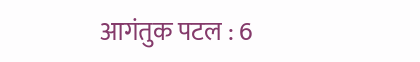आगंतुक पटल : 6